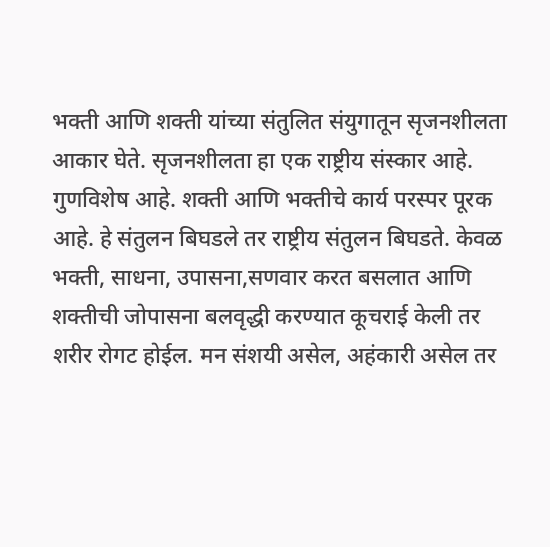भक्ती आणि शक्ती यांच्या संतुलित संयुगातून सृजनशीलता आकार घेते. सृजनशीलता हा एक राष्ट्रीय संस्कार आहे. गुणविशेष आहे. शक्ती आणि भक्तीचे कार्य परस्पर पूरक आहे. हे संतुलन बिघडले तर राष्ट्रीय संतुलन बिघडते. केवळ भक्ती, साधना, उपासना,सणवार करत बसलात आणि शक्तीची जोपासना बलवृद्धी करण्यात कूचराई केली तर शरीर रोगट होईल. मन संशयी असेल, अहंकारी असेल तर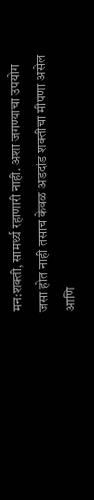मन:शक्ती, सामर्थ्य रहाणारी नाही. अशा जगण्याचा उपयोग जसा होत नाही तसाच केवळ अडदांड शक्तीचा मीपणा असेल आणि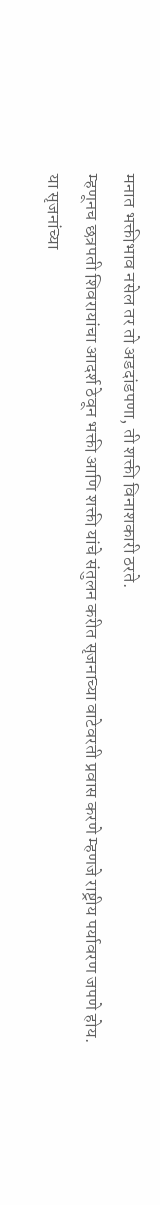मनात भक्तीभाव नसेल तर तो अडदांडपणा, ती शक्ती विनाशकारी ठरते.
म्हणूनच छत्रपती शिवरायांचा आदर्श ठेवून भक्ती आणि शक्ती यांचे संतुलन करीत सृजनाच्या वाटेवरती प्रवास करणे म्हणजे राष्ट्रीय पर्यावरण जपणे होय.
या सृजनांच्या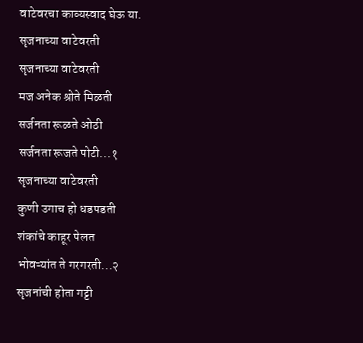वाटेवरचा काव्यस्वाद घेऊ या.
सृजनाच्या वाटेवरती
सृजनाच्या वाटेवरती
मज अनेक श्रोते मिळती
सर्जनता रूळते ओठी
सर्जनता रूजते पोटी...१
सृजनाच्या वाटेवरती
कुणी उगाच हो धडपडती
शंकांचे काहूर पेलत
भोवऱ्यांत ते गरगरती...२
सृजनांची होता गट्टी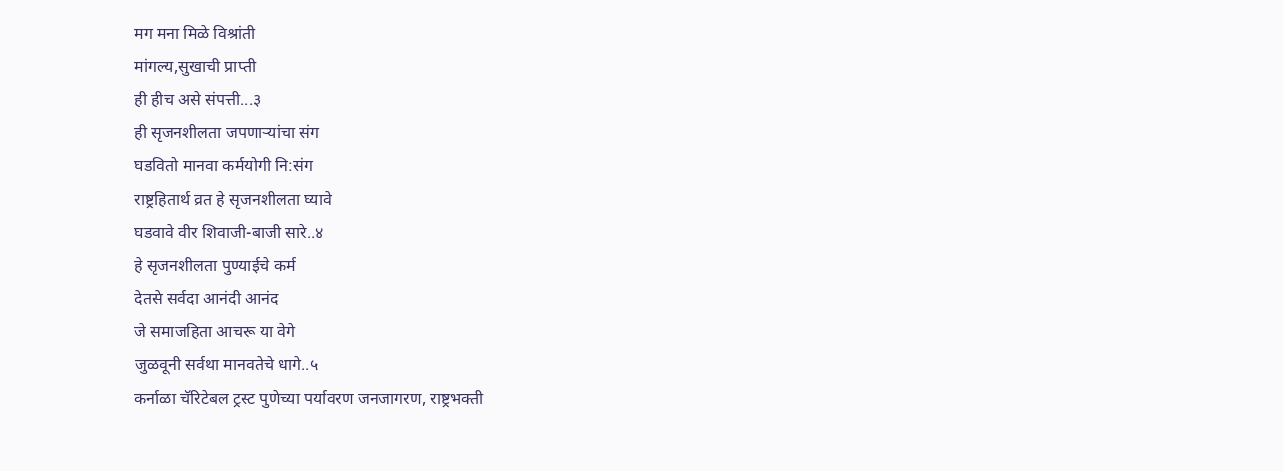मग मना मिळे विश्रांती
मांगल्य,सुखाची प्राप्ती
ही हीच असे संपत्ती...३
ही सृजनशीलता जपणाऱ्यांचा संग
घडवितो मानवा कर्मयोगी नि:संग
राष्ट्रहितार्थ व्रत हे सृजनशीलता घ्यावे
घडवावे वीर शिवाजी-बाजी सारे..४
हे सृजनशीलता पुण्याईचे कर्म
देतसे सर्वदा आनंदी आनंद
जे समाजहिता आचरू या वेगे
जुळवूनी सर्वथा मानवतेचे धागे..५
कर्नाळा चॅरिटेबल ट्रस्ट पुणेच्या पर्यावरण जनजागरण, राष्ट्रभक्ती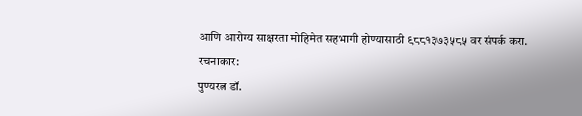आणि आरोग्य साक्षरता मोहिमेत सहभागी होण्यासाठी ९८८१३७३५८५ वर संपर्क करा.
रचनाकार:
पुण्यरत्न डॉ.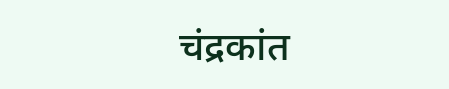चंद्रकांत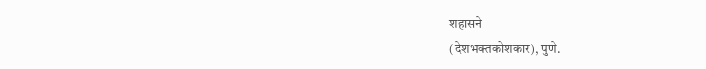शहासने
(देशभक्तकोशकार), पुणे.